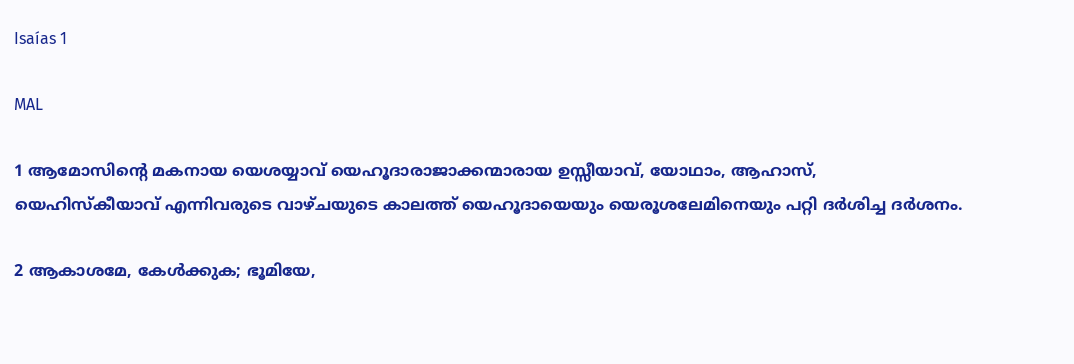Isaías 1

MAL

1 ആമോസിന്‍റെ മകനായ യെശയ്യാവ് യെഹൂദാരാജാക്കന്മാരായ ഉസ്സീയാവ്, യോഥാം, ആഹാസ്, യെഹിസ്കീയാവ് എന്നിവരുടെ വാഴ്ചയുടെ കാലത്ത് യെഹൂദായെയും യെരൂശലേമിനെയും പറ്റി ദർശിച്ച ദർശനം.

2 ആകാശമേ, കേൾക്കുക; ഭൂമിയേ,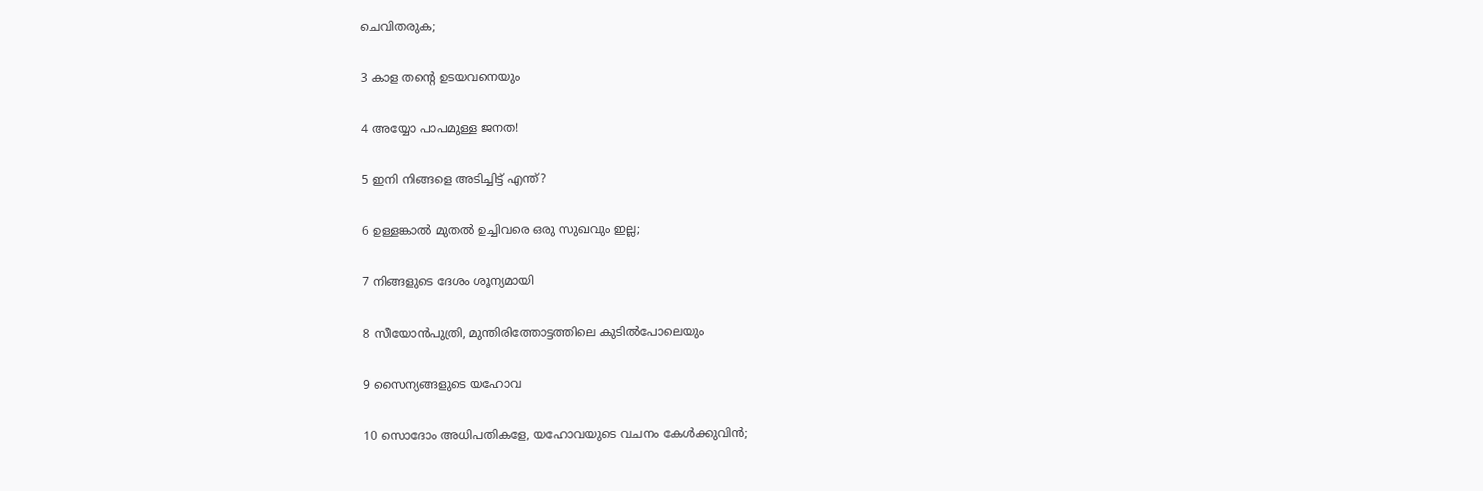ചെവിതരുക;

3 കാള തന്‍റെ ഉടയവനെയും

4 അയ്യോ പാപമുള്ള ജനത!

5 ഇനി നിങ്ങളെ അടിച്ചിട്ട് എന്ത്?

6 ഉള്ളങ്കാല്‍ മുതൽ ഉച്ചിവരെ ഒരു സുഖവും ഇല്ല;

7 നിങ്ങളുടെ ദേശം ശൂന്യമായി

8 സീയോൻപുത്രി, മുന്തിരിത്തോട്ടത്തിലെ കുടിൽപോലെയും

9 സൈന്യങ്ങളുടെ യഹോവ

10 സൊദോം അധിപതികളേ, യഹോവയുടെ വചനം കേൾക്കുവിൻ;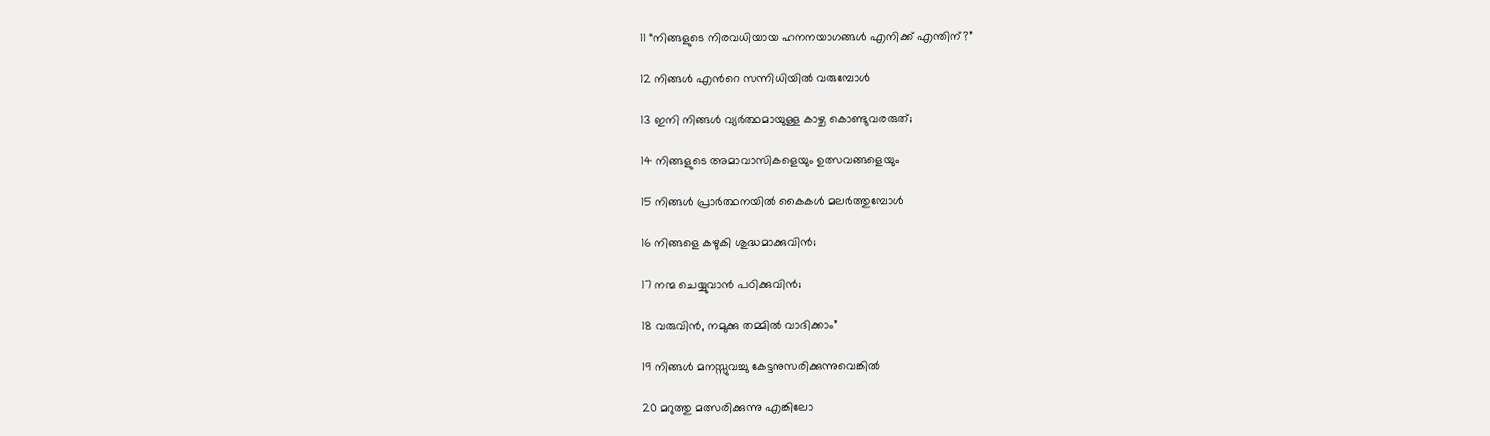11 “നിങ്ങളുടെ നിരവധിയായ ഹനനയാഗങ്ങൾ എനിക്ക് എന്തിന്?”

12 നിങ്ങൾ എന്‍റെ സന്നിധിയിൽ വരുമ്പോൾ

13 ഇനി നിങ്ങൾ വ്യർത്ഥമായുള്ള കാഴ്ച കൊണ്ടുവരരുത്;

14 നിങ്ങളുടെ അമാവാസികളെയും ഉത്സവങ്ങളെയും

15 നിങ്ങൾ പ്രാര്‍ത്ഥനയില്‍ കൈകൾ മലർത്തുമ്പോൾ

16 നിങ്ങളെ കഴുകി ശുദ്ധമാക്കുവിൻ;

17 നന്മ ചെയ്യുവാൻ പഠിക്കുവിൻ;

18 വരുവിൻ, നമുക്കു തമ്മിൽ വാദിക്കാം”

19 നിങ്ങൾ മനസ്സുവച്ചു കേട്ടനുസരിക്കുന്നുവെങ്കിൽ

20 മറുത്തു മത്സരിക്കുന്നു എങ്കിലോ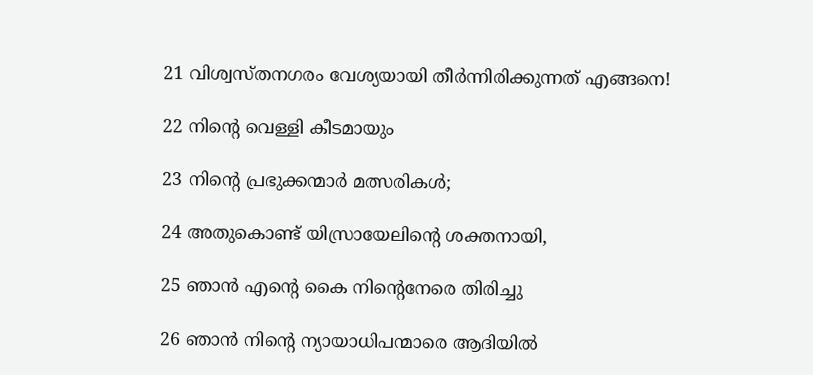21 വിശ്വസ്തനഗരം വേശ്യയായി തീർന്നിരിക്കുന്നത് എങ്ങനെ!

22 നിന്‍റെ വെള്ളി കീടമായും

23 നിന്‍റെ പ്രഭുക്കന്മാർ മത്സരികൾ;

24 അതുകൊണ്ട് യിസ്രായേലിന്‍റെ ശക്തനായി,

25 ഞാൻ എന്‍റെ കൈ നിന്‍റെനേരെ തിരിച്ചു

26 ഞാൻ നിന്‍റെ ന്യായാധിപന്മാരെ ആദിയിൽ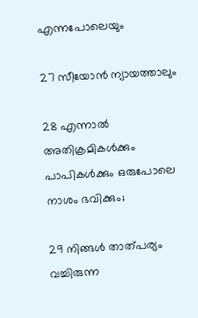എന്നപോലെയും

27 സീയോൻ ന്യായത്താലും

28 എന്നാൽ അതിക്രമികൾക്കും പാപികൾക്കും ഒരുപോലെ നാശം ഭവിക്കും;

29 നിങ്ങൾ താത്പര്യം വച്ചിരുന്ന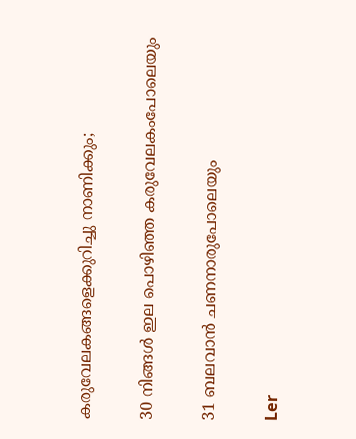കരുവേലകങ്ങളെക്കുറിച്ചു നാണിക്കും;

30 നിങ്ങൾ ഇല പൊഴിഞ്ഞ കരുവേലകംപോലെയും

31 ബലവാൻ ചണനാരുപോലെയും

Ler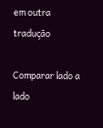em outra tradução

Comparar lado a lado